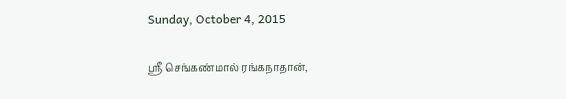Sunday, October 4, 2015

ஸ்ரீ செங்கண்மால் ரங்கநாதான்,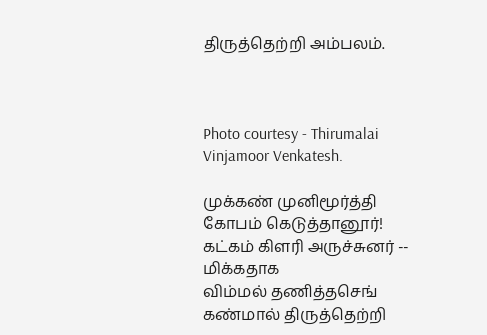திருத்தெற்றி அம்பலம்.



Photo courtesy - Thirumalai Vinjamoor Venkatesh.

முக்கண் முனிமூர்த்தி கோபம் கெடுத்தானூர்!
கட்கம் கிளரி அருச்சுனர் -- மிக்கதாக
விம்மல் தணித்தசெங் கண்மால் திருத்தெற்றி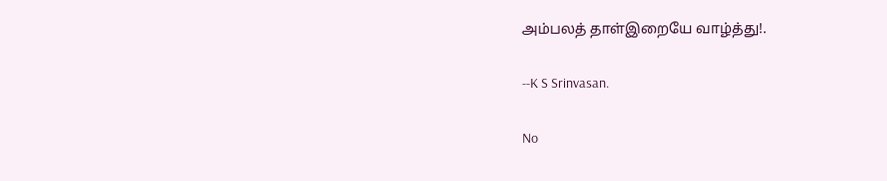அம்பலத் தாள்இறையே வாழ்த்து!.

--K S Srinvasan.

No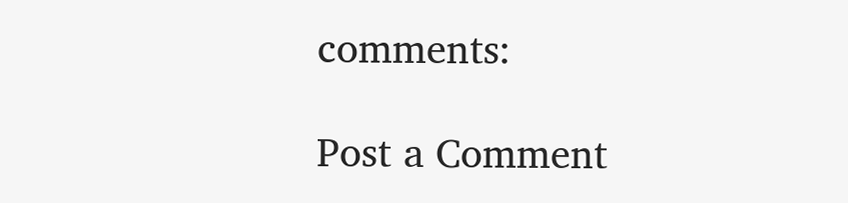comments:

Post a Comment